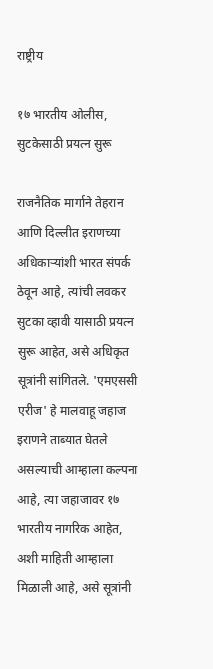राष्ट्रीय

१७ भारतीय ओलीस, सुटकेसाठी प्रयत्न सुरू

राजनैतिक मार्गाने तेहरान आणि दिल्लीत इराणच्या अधिकाऱ्यांशी भारत संपर्क ठेवून आहे, त्यांची लवकर सुटका व्हावी यासाठी प्रयत्न सुरू आहेत, असे अधिकृत सूत्रांनी सांगितले. 'एमएससी एरीज' हे मालवाहू जहाज इराणने ताब्यात घेतले असल्याची आम्हाला कल्पना आहे, त्या जहाजावर १७ भारतीय नागरिक आहेत, अशी माहिती आम्हाला मिळाली आहे, असे सूत्रांनी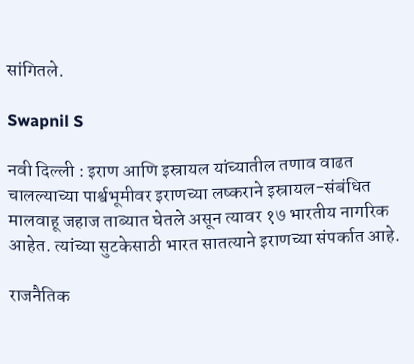सांगितले.

Swapnil S

नवी दिल्ली : इराण आणि इस्रायल यांच्यातील तणाव वाढत चालल्याच्या पार्श्वभूमीवर इराणच्या लष्कराने इस्रायल-संबंधित मालवाहू जहाज ताब्यात घेतले असून त्यावर १७ भारतीय नागरिक आहेत. त्यांच्या सुटकेसाठी भारत सातत्याने इराणच्या संपर्कात आहे.

राजनैतिक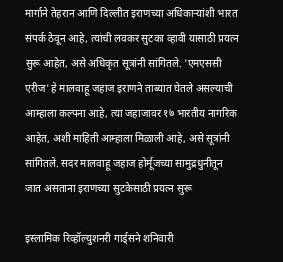मार्गाने तेहरान आणि दिल्लीत इराणच्या अधिकाऱ्यांशी भारत संपर्क ठेवून आहे, त्यांची लवकर सुटका व्हावी यासाठी प्रयत्न सुरू आहेत, असे अधिकृत सूत्रांनी सांगितले. 'एमएससी एरीज' हे मालवाहू जहाज इराणने ताब्यात घेतले असल्याची आम्हाला कल्पना आहे, त्या जहाजावर १७ भारतीय नागरिक आहेत, अशी माहिती आम्हाला मिळाली आहे, असे सूत्रांनी सांगितले. सदर मालवाहू जहाज होर्मूजच्या सामुद्रधुनीतून जात असताना इराणच्या सुटकेसाठी प्रयत्न सुरू

इस्लामिक रिव्हॉल्युशनरी गार्ड्सने शनिवारी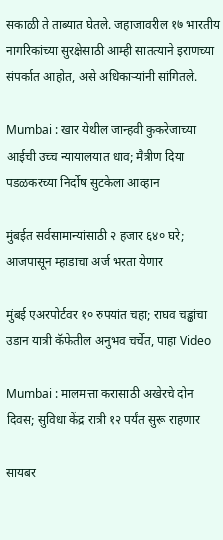सकाळी ते ताब्यात घेतले. जहाजावरील १७ भारतीय नागरिकांच्या सुरक्षेसाठी आम्ही सातत्याने इराणच्या संपर्कात आहोत, असे अधिकाऱ्यांनी सांगितले.

Mumbai : खार येथील जान्हवी कुकरेजाच्या आईची उच्च न्यायालयात धाव; मैत्रीण दिया पडळकरच्या निर्दोष सुटकेला आव्हान

मुंबईत सर्वसामान्यांसाठी २ हजार ६४० घरे; आजपासून म्हाडाचा अर्ज भरता येणार

मुंबई एअरपोर्टवर १० रुपयांत चहा; राघव चड्ढांचा उडान यात्री कॅफेतील अनुभव चर्चेत, पाहा Video

Mumbai : मालमत्ता करासाठी अखेरचे दोन दिवस; सुविधा केंद्र रात्री १२ पर्यंत सुरू राहणार

सायबर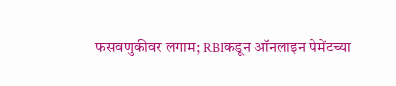फसवणुकीवर लगाम; RBIकडून ऑनलाइन पेमेंटच्या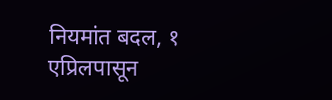नियमांत बदल, १ एप्रिलपासून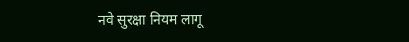नवे सुरक्षा नियम लागू